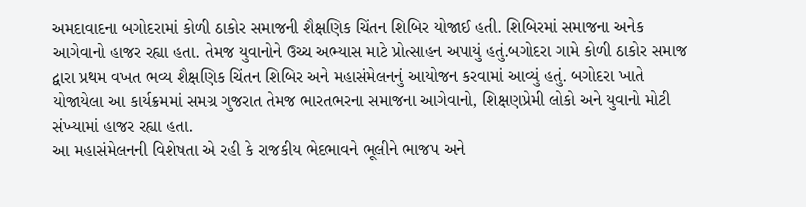અમદાવાદના બગોદરામાં કોળી ઠાકોર સમાજની શૈક્ષણિક ચિંતન શિબિર યોજાઈ હતી. શિબિરમાં સમાજના અનેક આગેવાનો હાજર રહ્યા હતા. તેમજ યુવાનોને ઉચ્ચ અભ્યાસ માટે પ્રોત્સાહન અપાયું હતું.બગોદરા ગામે કોળી ઠાકોર સમાજ દ્વારા પ્રથમ વખત ભવ્ય શૈક્ષણિક ચિંતન શિબિર અને મહાસંમેલનનું આયોજન કરવામાં આવ્યું હતું. બગોદરા ખાતે યોજાયેલા આ કાર્યક્રમમાં સમગ્ર ગુજરાત તેમજ ભારતભરના સમાજના આગેવાનો, શિક્ષણપ્રેમી લોકો અને યુવાનો મોટી સંખ્યામાં હાજર રહ્યા હતા.
આ મહાસંમેલનની વિશેષતા એ રહી કે રાજકીય ભેદભાવને ભૂલીને ભાજપ અને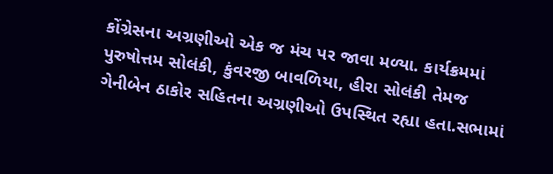કોંગ્રેસના અગ્રણીઓ એક જ મંચ પર જાવા મળ્યા. કાર્યક્રમમાં પુરુષોત્તમ સોલંકી, કુંવરજી બાવળિયા, હીરા સોલંકી તેમજ ગેનીબેન ઠાકોર સહિતના અગ્રણીઓ ઉપસ્થિત રહ્યા હતા.સભામાં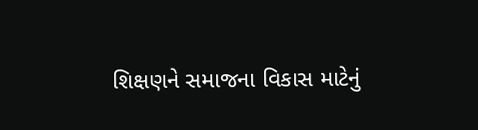શિક્ષણને સમાજના વિકાસ માટેનું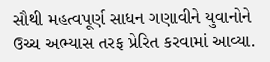સૌથી મહત્વપૂર્ણ સાધન ગણાવીને યુવાનોને ઉચ્ચ અભ્યાસ તરફ પ્રેરિત કરવામાં આવ્યા.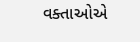વક્તાઓએ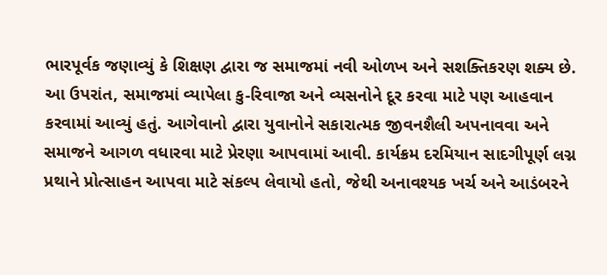ભારપૂર્વક જણાવ્યું કે શિક્ષણ દ્વારા જ સમાજમાં નવી ઓળખ અને સશક્તિકરણ શક્ય છે.
આ ઉપરાંત, સમાજમાં વ્યાપેલા કુ-રિવાજા અને વ્યસનોને દૂર કરવા માટે પણ આહવાન કરવામાં આવ્યું હતું. આગેવાનો દ્વારા યુવાનોને સકારાત્મક જીવનશૈલી અપનાવવા અને સમાજને આગળ વધારવા માટે પ્રેરણા આપવામાં આવી. કાર્યક્રમ દરમિયાન સાદગીપૂર્ણ લગ્ન પ્રથાને પ્રોત્સાહન આપવા માટે સંકલ્પ લેવાયો હતો, જેથી અનાવશ્યક ખર્ચ અને આડંબરને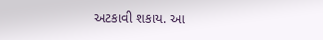અટકાવી શકાય. આ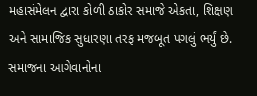મહાસંમેલન દ્વારા કોળી ઠાકોર સમાજે એકતા, શિક્ષણ અને સામાજિક સુધારણા તરફ મજબૂત પગલું ભર્યું છે. સમાજના આગેવાનોના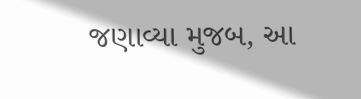જણાવ્યા મુજબ, આ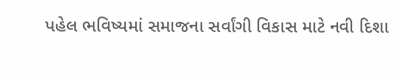પહેલ ભવિષ્યમાં સમાજના સર્વાંગી વિકાસ માટે નવી દિશા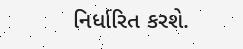નિર્ધારિત કરશે.